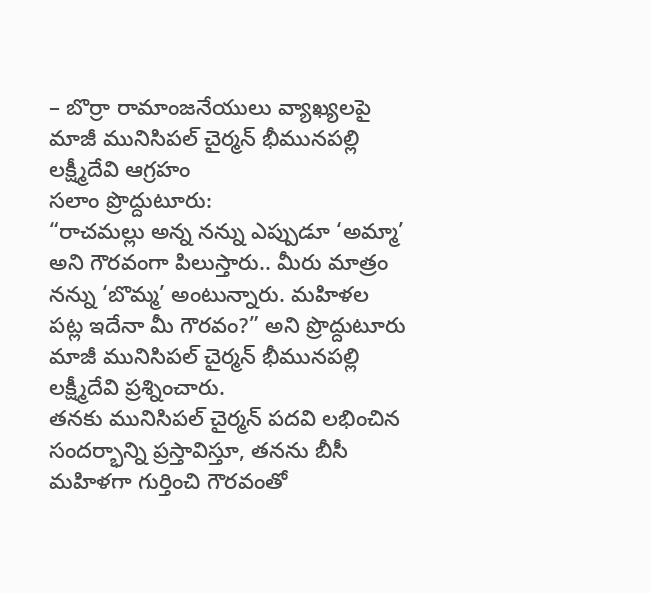– బొర్రా రామాంజనేయులు వ్యాఖ్యలపై మాజీ మునిసిపల్ చైర్మన్ భీమునపల్లి లక్ష్మీదేవి ఆగ్రహం
సలాం ప్రొద్దుటూరు:
“రాచమల్లు అన్న నన్ను ఎప్పుడూ ‘అమ్మా’ అని గౌరవంగా పిలుస్తారు.. మీరు మాత్రం నన్ను ‘బొమ్మ’ అంటున్నారు. మహిళల పట్ల ఇదేనా మీ గౌరవం?” అని ప్రొద్దుటూరు మాజీ మునిసిపల్ చైర్మన్ భీమునపల్లి లక్ష్మీదేవి ప్రశ్నించారు.
తనకు మునిసిపల్ చైర్మన్ పదవి లభించిన సందర్భాన్ని ప్రస్తావిస్తూ, తనను బీసీ మహిళగా గుర్తించి గౌరవంతో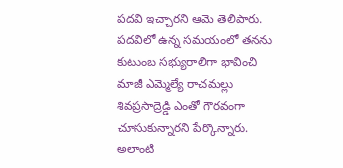పదవి ఇచ్చారని ఆమె తెలిపారు. పదవిలో ఉన్న సమయంలో తనను కుటుంబ సభ్యురాలిగా భావించి మాజీ ఎమ్మెల్యే రాచమల్లు శివప్రసాద్రెడ్డి ఎంతో గౌరవంగా చూసుకున్నారని పేర్కొన్నారు.
అలాంటి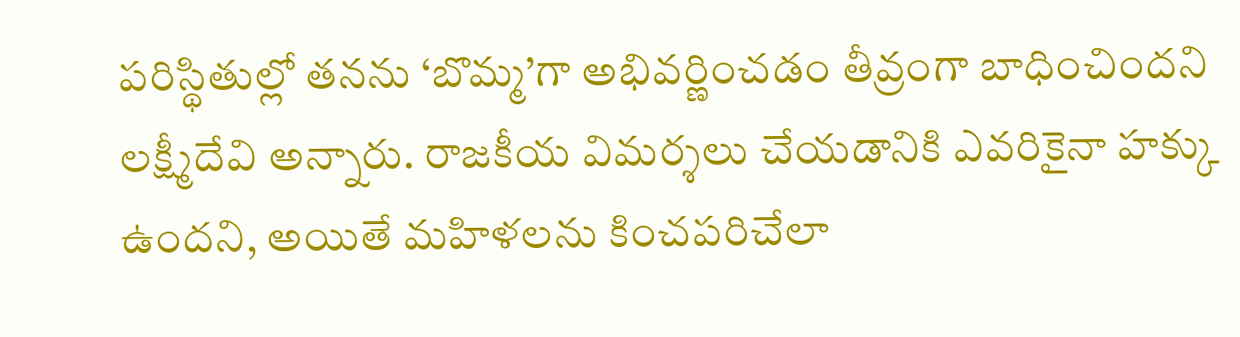పరిస్థితుల్లో తనను ‘బొమ్మ’గా అభివర్ణించడం తీవ్రంగా బాధించిందని లక్ష్మీదేవి అన్నారు. రాజకీయ విమర్శలు చేయడానికి ఎవరికైనా హక్కు ఉందని, అయితే మహిళలను కించపరిచేలా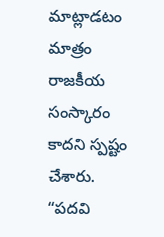మాట్లాడటం మాత్రం రాజకీయ సంస్కారం కాదని స్పష్టం చేశారు.
“పదవి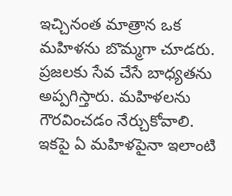ఇచ్చినంత మాత్రాన ఒక మహిళను బొమ్మగా చూడరు. ప్రజలకు సేవ చేసే బాధ్యతను అప్పగిస్తారు. మహిళలను గౌరవించడం నేర్చుకోవాలి. ఇకపై ఏ మహిళపైనా ఇలాంటి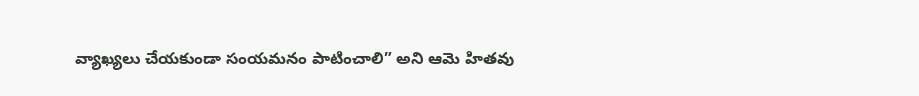వ్యాఖ్యలు చేయకుండా సంయమనం పాటించాలి” అని ఆమె హితవు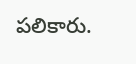పలికారు.